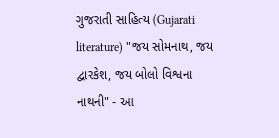ગુજરાતી સાહિત્ય (Gujarati literature) "જય સોમનાથ, જય દ્વારકેશ, જય બોલો વિશ્વના નાથની" - આ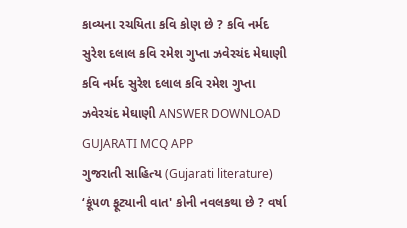કાવ્યના રચયિતા કવિ કોણ છે ? કવિ નર્મદ સુરેશ દલાલ કવિ રમેશ ગુપ્તા ઝવેરચંદ મેઘાણી કવિ નર્મદ સુરેશ દલાલ કવિ રમેશ ગુપ્તા ઝવેરચંદ મેઘાણી ANSWER DOWNLOAD GUJARATI MCQ APP
ગુજરાતી સાહિત્ય (Gujarati literature) ‘કૂંપળ ફૂટ્યાની વાત' કોની નવલકથા છે ? વર્ષા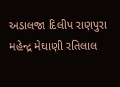અડાલજા દિલીપ રાણપુરા મહેન્દ્ર મેઘાણી રતિલાલ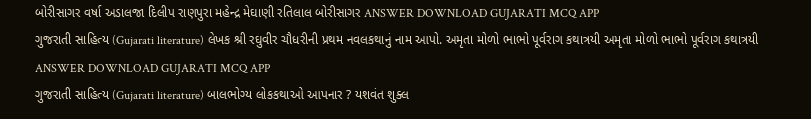બોરીસાગર વર્ષા અડાલજા દિલીપ રાણપુરા મહેન્દ્ર મેઘાણી રતિલાલ બોરીસાગર ANSWER DOWNLOAD GUJARATI MCQ APP
ગુજરાતી સાહિત્ય (Gujarati literature) લેખક શ્રી રઘુવીર ચૌધરીની પ્રથમ નવલકથાનું નામ આપો. અમૃતા મોળો ભાભો પૂર્વરાગ કથાત્રયી અમૃતા મોળો ભાભો પૂર્વરાગ કથાત્રયી ANSWER DOWNLOAD GUJARATI MCQ APP
ગુજરાતી સાહિત્ય (Gujarati literature) બાલભોગ્ય લોકકથાઓ આપનાર ? યશવંત શુક્લ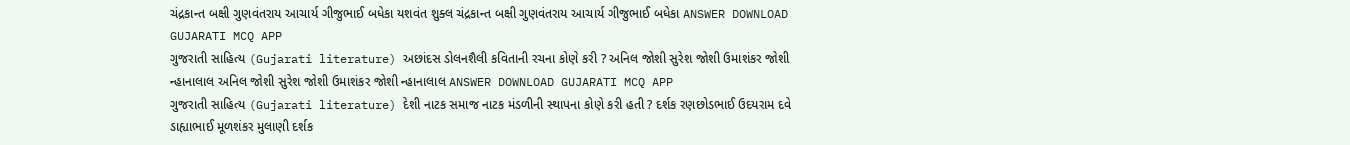ચંદ્રકાન્ત બક્ષી ગુણવંતરાય આચાર્ય ગીજુભાઈ બધેકા યશવંત શુક્લ ચંદ્રકાન્ત બક્ષી ગુણવંતરાય આચાર્ય ગીજુભાઈ બધેકા ANSWER DOWNLOAD GUJARATI MCQ APP
ગુજરાતી સાહિત્ય (Gujarati literature) અછાંદસ ડોલનશૈલી કવિતાની રચના કોણે કરી ? અનિલ જોશી સુરેશ જોશી ઉમાશંકર જોશી ન્હાનાલાલ અનિલ જોશી સુરેશ જોશી ઉમાશંકર જોશી ન્હાનાલાલ ANSWER DOWNLOAD GUJARATI MCQ APP
ગુજરાતી સાહિત્ય (Gujarati literature) દેશી નાટક સમાજ નાટક મંડળીની સ્થાપના કોણે કરી હતી ? દર્શક રણછોડભાઈ ઉદયરામ દવે ડાહ્યાભાઈ મૂળશંકર મુલાણી દર્શક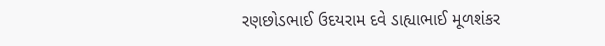રણછોડભાઈ ઉદયરામ દવે ડાહ્યાભાઈ મૂળશંકર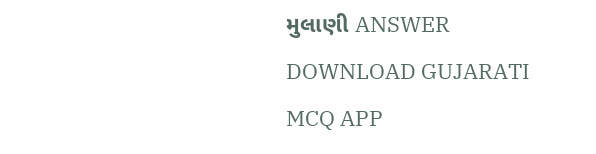મુલાણી ANSWER DOWNLOAD GUJARATI MCQ APP